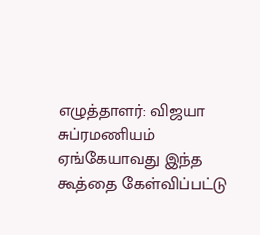எழுத்தாளர்: விஜயா சுப்ரமணியம் ஏங்கேயாவது இந்த கூத்தை கேள்விப்பட்டு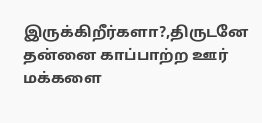இருக்கிறீர்களா?,திருடனே தன்னை காப்பாற்ற ஊர் மக்களை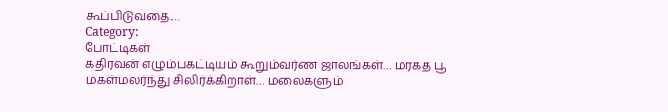கூப்பிடுவதை.…
Category:
போட்டிகள்
கதிரவன் எழும்பகட்டியம் கூறும்வர்ண ஜாலங்கள்… மரகத பூ மகள்மலர்ந்து சிலிர்க்கிறாள்… மலைகளும்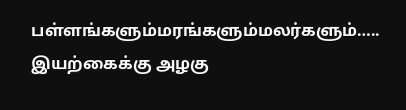பள்ளங்களும்மரங்களும்மலர்களும்….. இயற்கைக்கு அழகு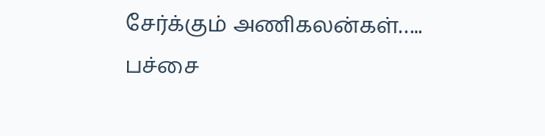சேர்க்கும் அணிகலன்கள்….. பச்சை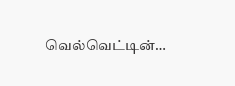வெல்வெட்டின்…